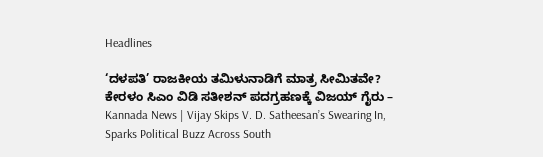Headlines

‘ದಳಪತಿ’ ರಾಜಕೀಯ ತಮಿಳುನಾಡಿಗೆ ಮಾತ್ರ ಸೀಮಿತವೇ? ಕೇರಳಂ ಸಿಎಂ ವಿಡಿ ಸತೀಶನ್ ಪದಗ್ರಹಣಕ್ಕೆ ವಿಜಯ್ ಗೈರು – Kannada News | Vijay Skips V. D. Satheesan’s Swearing In, Sparks Political Buzz Across South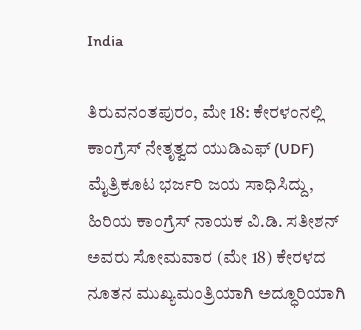India

ತಿರುವನಂತಪುರಂ, ಮೇ 18: ಕೇರಳಂನಲ್ಲಿ ಕಾಂಗ್ರೆಸ್ ನೇತೃತ್ವದ ಯುಡಿಎಫ್ (UDF) ಮೈತ್ರಿಕೂಟ ಭರ್ಜರಿ ಜಯ ಸಾಧಿಸಿದ್ದು, ಹಿರಿಯ ಕಾಂಗ್ರೆಸ್ ನಾಯಕ ವಿ.ಡಿ. ಸತೀಶನ್ ಅವರು ಸೋಮವಾರ (ಮೇ 18) ಕೇರಳದ ನೂತನ ಮುಖ್ಯಮಂತ್ರಿಯಾಗಿ ಅದ್ಧೂರಿಯಾಗಿ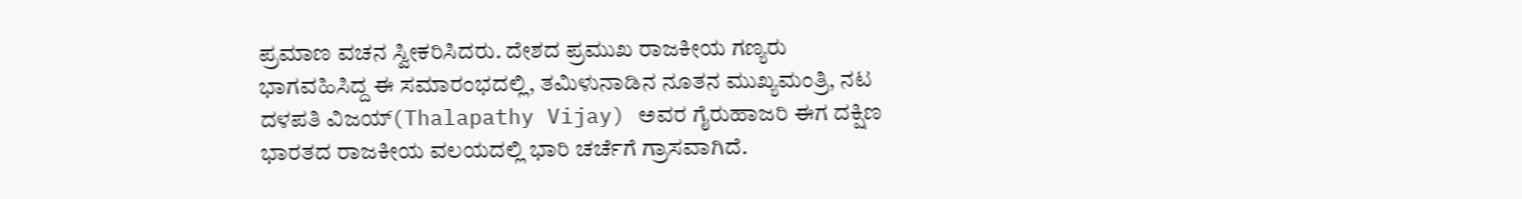ಪ್ರಮಾಣ ವಚನ ಸ್ವೀಕರಿಸಿದರು. ದೇಶದ ಪ್ರಮುಖ ರಾಜಕೀಯ ಗಣ್ಯರು ಭಾಗವಹಿಸಿದ್ದ ಈ ಸಮಾರಂಭದಲ್ಲಿ, ತಮಿಳುನಾಡಿನ ನೂತನ ಮುಖ್ಯಮಂತ್ರಿ, ನಟ ದಳಪತಿ ವಿಜಯ್(Thalapathy Vijay) ಅವರ ಗೈರುಹಾಜರಿ ಈಗ ದಕ್ಷಿಣ ಭಾರತದ ರಾಜಕೀಯ ವಲಯದಲ್ಲಿ ಭಾರಿ ಚರ್ಚೆಗೆ ಗ್ರಾಸವಾಗಿದೆ.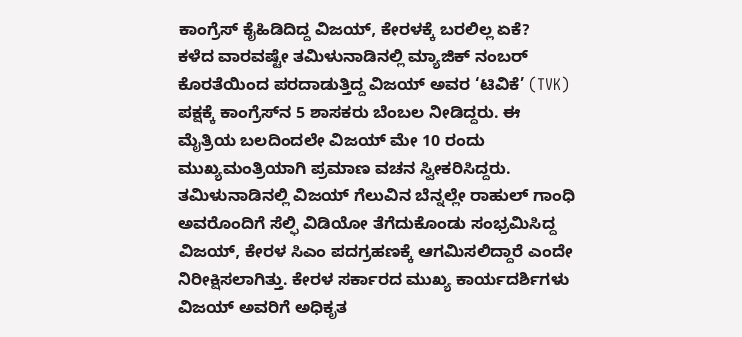ಕಾಂಗ್ರೆಸ್ ಕೈಹಿಡಿದಿದ್ದ ವಿಜಯ್, ಕೇರಳಕ್ಕೆ ಬರಲಿಲ್ಲ ಏಕೆ?
ಕಳೆದ ವಾರವಷ್ಟೇ ತಮಿಳುನಾಡಿನಲ್ಲಿ ಮ್ಯಾಜಿಕ್ ನಂಬರ್ ಕೊರತೆಯಿಂದ ಪರದಾಡುತ್ತಿದ್ದ ವಿಜಯ್ ಅವರ ‘ಟಿವಿಕೆ’ (TVK) ಪಕ್ಷಕ್ಕೆ ಕಾಂಗ್ರೆಸ್‌ನ 5 ಶಾಸಕರು ಬೆಂಬಲ ನೀಡಿದ್ದರು. ಈ ಮೈತ್ರಿಯ ಬಲದಿಂದಲೇ ವಿಜಯ್ ಮೇ 10 ರಂದು ಮುಖ್ಯಮಂತ್ರಿಯಾಗಿ ಪ್ರಮಾಣ ವಚನ ಸ್ವೀಕರಿಸಿದ್ದರು. ತಮಿಳುನಾಡಿನಲ್ಲಿ ವಿಜಯ್ ಗೆಲುವಿನ ಬೆನ್ನಲ್ಲೇ ರಾಹುಲ್ ಗಾಂಧಿ ಅವರೊಂದಿಗೆ ಸೆಲ್ಫಿ ವಿಡಿಯೋ ತೆಗೆದುಕೊಂಡು ಸಂಭ್ರಮಿಸಿದ್ದ ವಿಜಯ್, ಕೇರಳ ಸಿಎಂ ಪದಗ್ರಹಣಕ್ಕೆ ಆಗಮಿಸಲಿದ್ದಾರೆ ಎಂದೇ ನಿರೀಕ್ಷಿಸಲಾಗಿತ್ತು. ಕೇರಳ ಸರ್ಕಾರದ ಮುಖ್ಯ ಕಾರ್ಯದರ್ಶಿಗಳು ವಿಜಯ್ ಅವರಿಗೆ ಅಧಿಕೃತ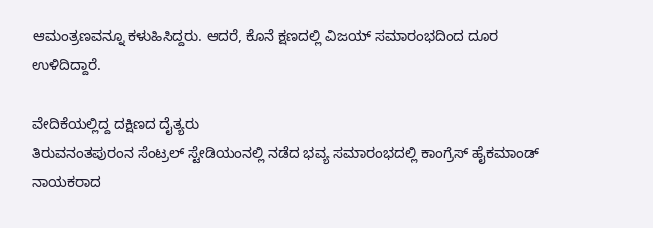ಆಮಂತ್ರಣವನ್ನೂ ಕಳುಹಿಸಿದ್ದರು. ಆದರೆ, ಕೊನೆ ಕ್ಷಣದಲ್ಲಿ ವಿಜಯ್ ಸಮಾರಂಭದಿಂದ ದೂರ ಉಳಿದಿದ್ದಾರೆ.

ವೇದಿಕೆಯಲ್ಲಿದ್ದ ದಕ್ಷಿಣದ ದೈತ್ಯರು
ತಿರುವನಂತಪುರಂನ ಸೆಂಟ್ರಲ್ ಸ್ಟೇಡಿಯಂನಲ್ಲಿ ನಡೆದ ಭವ್ಯ ಸಮಾರಂಭದಲ್ಲಿ ಕಾಂಗ್ರೆಸ್ ಹೈಕಮಾಂಡ್ ನಾಯಕರಾದ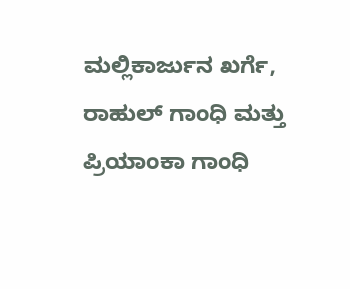ಮಲ್ಲಿಕಾರ್ಜುನ ಖರ್ಗೆ, ರಾಹುಲ್ ಗಾಂಧಿ ಮತ್ತು ಪ್ರಿಯಾಂಕಾ ಗಾಂಧಿ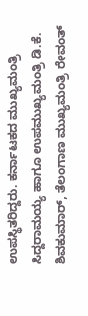ಉಪಸ್ಥಿತರಿದ್ದರು. ಕರ್ನಾಟಕದ ಮುಖ್ಯಮಂತ್ರಿ ಸಿದ್ದರಾಮಯ್ಯ ಹಾಗೂ ಉಪಮುಖ್ಯಮಂತ್ರಿ ಡಿ.ಕೆ. ಶಿವಕುಮಾರ್, ತೆಲಂಗಾಣ ಮುಖ್ಯಮಂತ್ರಿ ರೇವಂತ್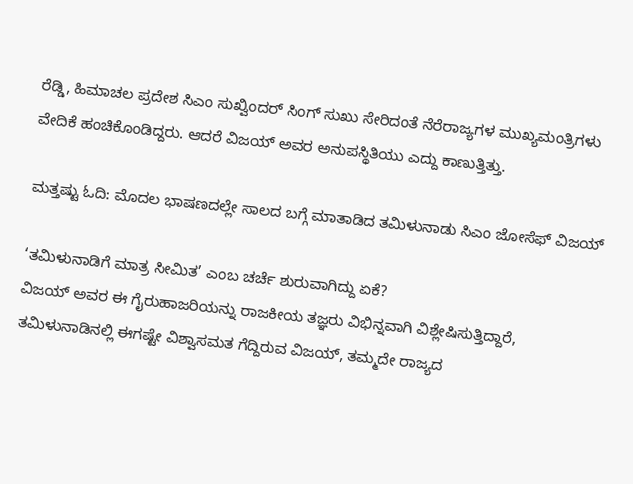ರೆಡ್ಡಿ, ಹಿಮಾಚಲ ಪ್ರದೇಶ ಸಿಎಂ ಸುಖ್ವಿಂದರ್ ಸಿಂಗ್ ಸುಖು ಸೇರಿದಂತೆ ನೆರೆರಾಜ್ಯಗಳ ಮುಖ್ಯಮಂತ್ರಿಗಳು ವೇದಿಕೆ ಹಂಚಿಕೊಂಡಿದ್ದರು. ಆದರೆ ವಿಜಯ್ ಅವರ ಅನುಪಸ್ಥಿತಿಯು ಎದ್ದು ಕಾಣುತ್ತಿತ್ತು.

ಮತ್ತಷ್ಟು ಓದಿ: ಮೊದಲ ಭಾಷಣದಲ್ಲೇ ಸಾಲದ ಬಗ್ಗೆ ಮಾತಾಡಿದ ತಮಿಳುನಾಡು ಸಿಎಂ ಜೋಸೆಫ್ ವಿಜಯ್

‘ತಮಿಳುನಾಡಿಗೆ ಮಾತ್ರ ಸೀಮಿತ’ ಎಂಬ ಚರ್ಚೆ ಶುರುವಾಗಿದ್ದು ಏಕೆ?
ವಿಜಯ್ ಅವರ ಈ ಗೈರುಹಾಜರಿಯನ್ನು ರಾಜಕೀಯ ತಜ್ಞರು ವಿಭಿನ್ನವಾಗಿ ವಿಶ್ಲೇಷಿಸುತ್ತಿದ್ದಾರೆ, ತಮಿಳುನಾಡಿನಲ್ಲಿ ಈಗಷ್ಟೇ ವಿಶ್ವಾಸಮತ ಗೆದ್ದಿರುವ ವಿಜಯ್, ತಮ್ಮದೇ ರಾಜ್ಯದ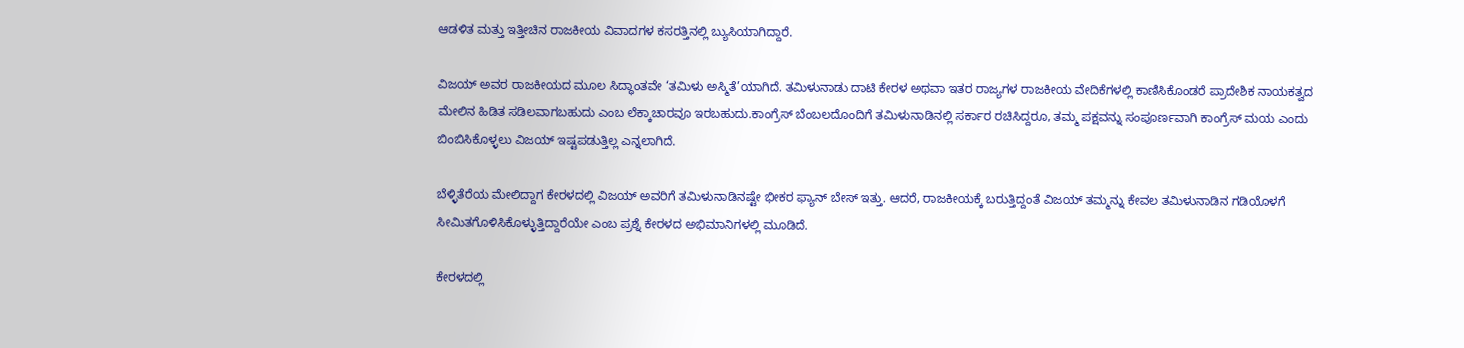ಆಡಳಿತ ಮತ್ತು ಇತ್ತೀಚಿನ ರಾಜಕೀಯ ವಿವಾದಗಳ ಕಸರತ್ತಿನಲ್ಲಿ ಬ್ಯುಸಿಯಾಗಿದ್ದಾರೆ.

ವಿಜಯ್ ಅವರ ರಾಜಕೀಯದ ಮೂಲ ಸಿದ್ಧಾಂತವೇ ‘ತಮಿಳು ಅಸ್ಮಿತೆ’ಯಾಗಿದೆ. ತಮಿಳುನಾಡು ದಾಟಿ ಕೇರಳ ಅಥವಾ ಇತರ ರಾಜ್ಯಗಳ ರಾಜಕೀಯ ವೇದಿಕೆಗಳಲ್ಲಿ ಕಾಣಿಸಿಕೊಂಡರೆ ಪ್ರಾದೇಶಿಕ ನಾಯಕತ್ವದ ಮೇಲಿನ ಹಿಡಿತ ಸಡಿಲವಾಗಬಹುದು ಎಂಬ ಲೆಕ್ಕಾಚಾರವೂ ಇರಬಹುದು.ಕಾಂಗ್ರೆಸ್ ಬೆಂಬಲದೊಂದಿಗೆ ತಮಿಳುನಾಡಿನಲ್ಲಿ ಸರ್ಕಾರ ರಚಿಸಿದ್ದರೂ, ತಮ್ಮ ಪಕ್ಷವನ್ನು ಸಂಪೂರ್ಣವಾಗಿ ಕಾಂಗ್ರೆಸ್ ಮಯ ಎಂದು ಬಿಂಬಿಸಿಕೊಳ್ಳಲು ವಿಜಯ್ ಇಷ್ಟಪಡುತ್ತಿಲ್ಲ ಎನ್ನಲಾಗಿದೆ.

ಬೆಳ್ಳಿತೆರೆಯ ಮೇಲಿದ್ದಾಗ ಕೇರಳದಲ್ಲಿ ವಿಜಯ್ ಅವರಿಗೆ ತಮಿಳುನಾಡಿನಷ್ಟೇ ಭೀಕರ ಫ್ಯಾನ್ ಬೇಸ್ ಇತ್ತು. ಆದರೆ, ರಾಜಕೀಯಕ್ಕೆ ಬರುತ್ತಿದ್ದಂತೆ ವಿಜಯ್ ತಮ್ಮನ್ನು ಕೇವಲ ತಮಿಳುನಾಡಿನ ಗಡಿಯೊಳಗೆ ಸೀಮಿತಗೊಳಿಸಿಕೊಳ್ಳುತ್ತಿದ್ದಾರೆಯೇ ಎಂಬ ಪ್ರಶ್ನೆ ಕೇರಳದ ಅಭಿಮಾನಿಗಳಲ್ಲಿ ಮೂಡಿದೆ.

ಕೇರಳದಲ್ಲಿ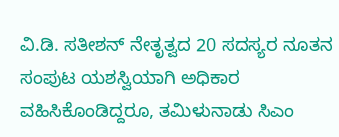ವಿ.ಡಿ. ಸತೀಶನ್ ನೇತೃತ್ವದ 20 ಸದಸ್ಯರ ನೂತನ ಸಂಪುಟ ಯಶಸ್ವಿಯಾಗಿ ಅಧಿಕಾರ ವಹಿಸಿಕೊಂಡಿದ್ದರೂ, ತಮಿಳುನಾಡು ಸಿಎಂ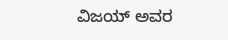ವಿಜಯ್ ಅವರ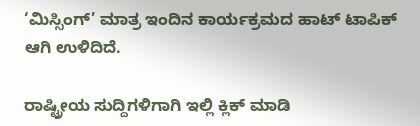‘ಮಿಸ್ಸಿಂಗ್’ ಮಾತ್ರ ಇಂದಿನ ಕಾರ್ಯಕ್ರಮದ ಹಾಟ್ ಟಾಪಿಕ್ ಆಗಿ ಉಳಿದಿದೆ.

ರಾಷ್ಟ್ರೀಯ ಸುದ್ದಿಗಳಿಗಾಗಿ ಇಲ್ಲಿ ಕ್ಲಿಕ್ ಮಾಡಿ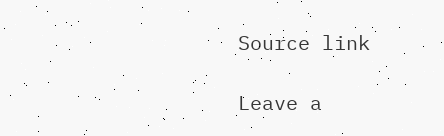Source link

Leave a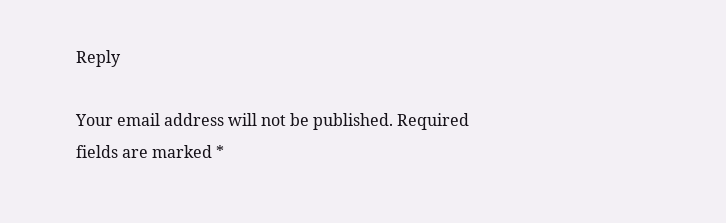Reply

Your email address will not be published. Required fields are marked *